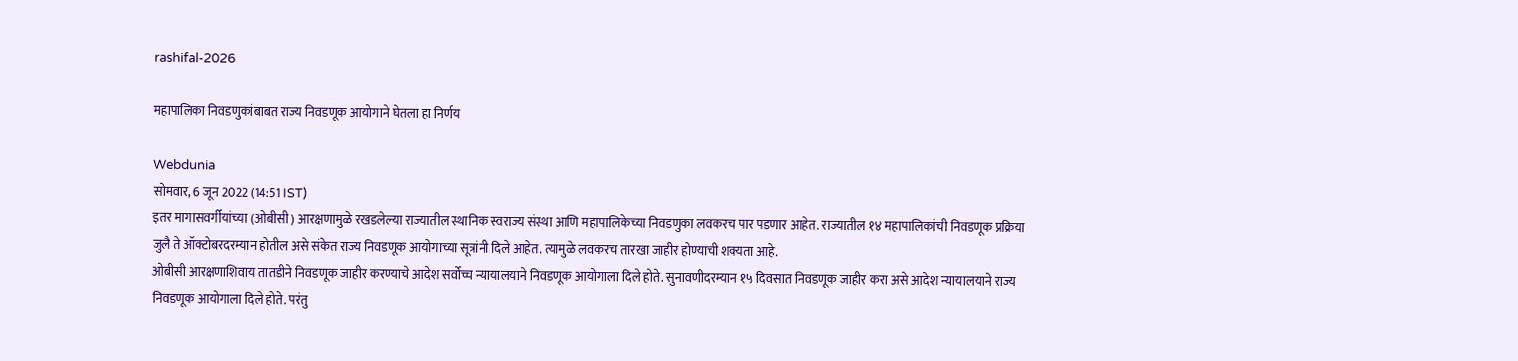rashifal-2026

महापालिका निवडणुकांबाबत राज्य निवडणूक आयोगाने घेतला हा निर्णय

Webdunia
सोमवार, 6 जून 2022 (14:51 IST)
इतर मागासवर्गीयांच्या (ओबीसी) आरक्षणामुळे रखडलेल्या राज्यातील स्थानिक स्वराज्य संस्था आणि महापालिकेच्या निवडणुका लवकरच पार पडणार आहेत. राज्यातील १४ महापालिकांची निवडणूक प्रक्रिया जुलै ते ऑक्टोबरदरम्यान होतील असे संकेत राज्य निवडणूक आयोगाच्या सूत्रांनी दिले आहेत. त्यामुळे लवकरच तारखा जाहीर होण्याची शक्यता आहे.
ओबीसी आरक्षणाशिवाय तातडीने निवडणूक जाहीर करण्याचे आदेश सर्वोच्च न्यायालयाने निवडणूक आयोगाला दिले होते. सुनावणीदरम्यान १५ दिवसात निवडणूक जाहीर करा असे आदेश न्यायालयाने राज्य निवडणूक आयोगाला दिले होते. परंतु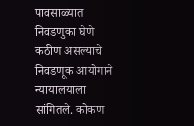पावसाळ्यात निवडणुका घेणे कठीण असल्याचे निवडणूक आयोगाने न्यायालयाला सांगितले. कोकण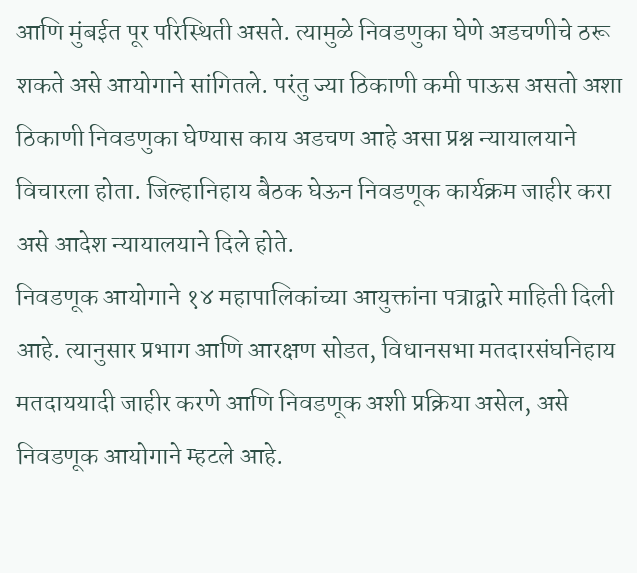आणि मुंबईत पूर परिस्थिती असते. त्यामुळे निवडणुका घेणे अडचणीचे ठरू शकते असे आयोगाने सांगितले. परंतु ज्या ठिकाणी कमी पाऊस असतो अशा ठिकाणी निवडणुका घेण्यास काय अडचण आहे असा प्रश्न न्यायालयाने विचारला होता. जिल्हानिहाय बैठक घेऊन निवडणूक कार्यक्रम जाहीर करा असे आदेश न्यायालयाने दिले होते.
निवडणूक आयोगाने १४ महापालिकांच्या आयुक्तांना पत्राद्वारे माहिती दिली आहे. त्यानुसार प्रभाग आणि आरक्षण सोडत, विधानसभा मतदारसंघनिहाय मतदाययादी जाहीर करणे आणि निवडणूक अशी प्रक्रिया असेल, असे निवडणूक आयोगाने म्हटले आहे.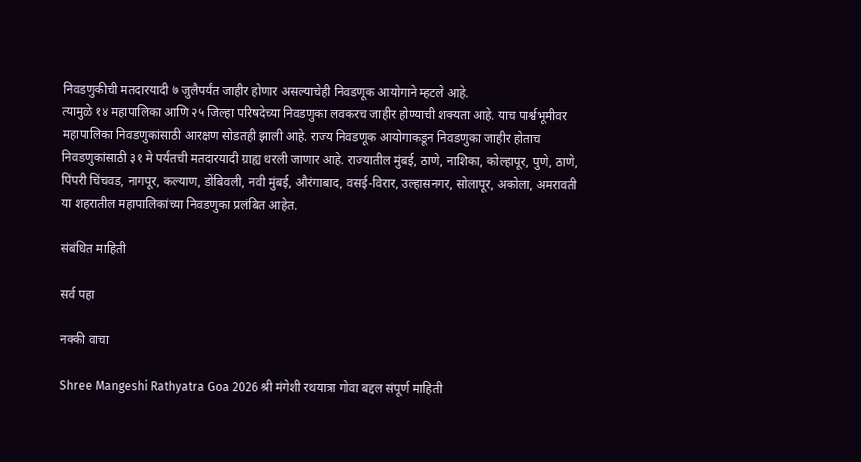निवडणुकीची मतदारयादी ७ जुलैपर्यंत जाहीर होणार असल्याचेही निवडणूक आयोगाने म्हटले आहे.
त्यामुळे १४ महापालिका आणि २५ जिल्हा परिषदेच्या निवडणुका लवकरच जाहीर होण्याची शक्यता आहे. याच पार्श्वभूमीवर महापालिका निवडणुकांसाठी आरक्षण सोडतही झाली आहे. राज्य निवडणूक आयोगाकडून निवडणुका जाहीर होताच निवडणुकांसाठी ३१ मे पर्यंतची मतदारयादी ग्राह्य धरली जाणार आहे. राज्यातील मुंबई, ठाणे, नाशिका, कोल्हापूर, पुणे, ठाणे, पिंपरी चिंचवड, नागपूर, कल्याण, डोंबिवली, नवी मुंबई, औरंगाबाद, वसई-विरार, उल्हासनगर, सोलापूर, अकोला, अमरावती या शहरातील महापालिकांच्या निवडणुका प्रलंबित आहेत.

संबंधित माहिती

सर्व पहा

नक्की वाचा

Shree Mangeshi Rathyatra Goa 2026 श्री मंगेशी रथयात्रा गोवा बद्दल संपूर्ण माहिती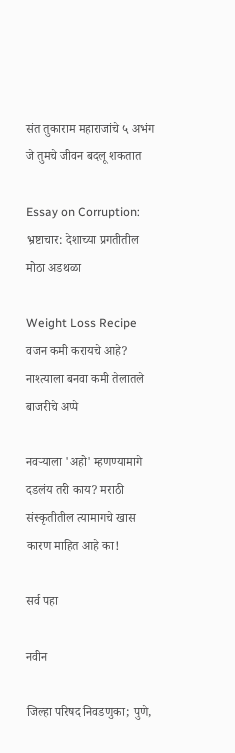संत तुकाराम महाराजांचे ५ अभंग जे तुमचे जीवन बदलू शकतात

Essay on Corruption: भ्रष्टाचार: देशाच्या प्रगतीतील मोठा अडथळा

Weight Loss Recipe वजन कमी करायचे आहे? नाश्त्याला बनवा कमी तेलातले बाजरीचे अप्पे

नवर्‍याला 'अहो' म्हणण्यामागे दडलंय तरी काय? मराठी संस्कृतीतील त्यामागचे खास कारण माहित आहे का!

सर्व पहा

नवीन

जिल्हा परिषद निवडणुका; पुणे,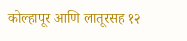कोल्हापूर आणि लातूरसह १२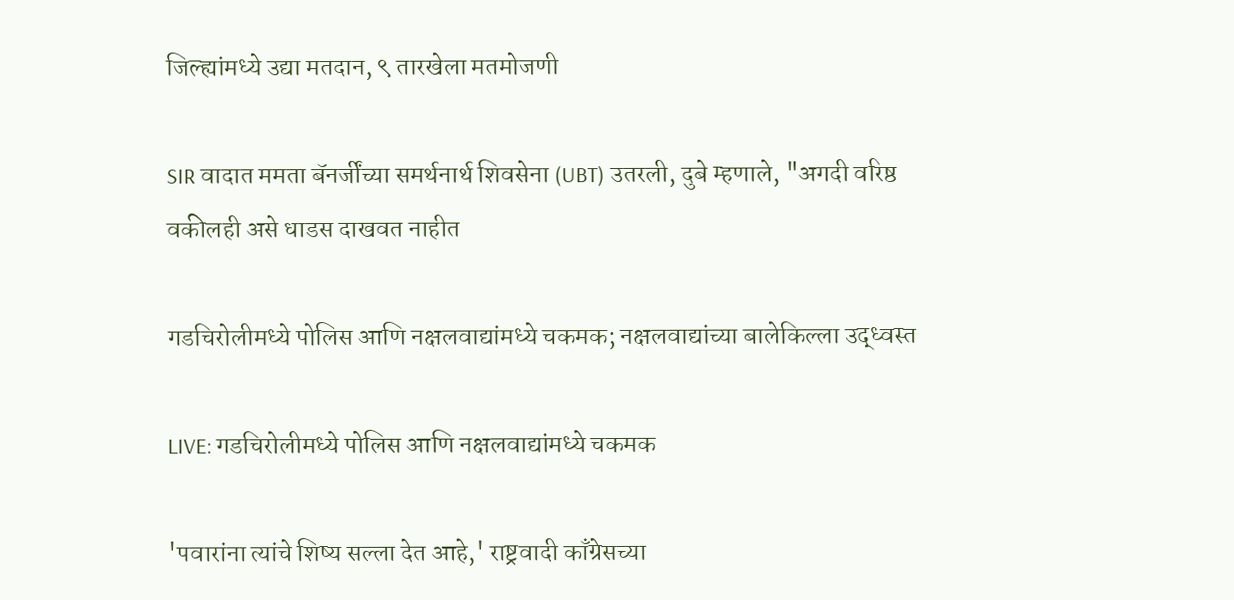जिल्ह्यांमध्ये उद्या मतदान, ९ तारखेला मतमोजणी

SIR वादात ममता बॅनर्जींच्या समर्थनार्थ शिवसेना (UBT) उतरली, दुबे म्हणाले, "अगदी वरिष्ठ वकीलही असे धाडस दाखवत नाहीत

गडचिरोलीमध्ये पोलिस आणि नक्षलवाद्यांमध्ये चकमक; नक्षलवाद्यांच्या बालेकिल्ला उद्ध्वस्त

LIVE: गडचिरोलीमध्ये पोलिस आणि नक्षलवाद्यांमध्ये चकमक

'पवारांना त्यांचे शिष्य सल्ला देत आहे,' राष्ट्रवादी काँग्रेसच्या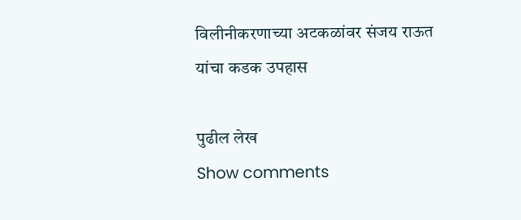विलीनीकरणाच्या अटकळांवर संजय राऊत यांचा कडक उपहास

पुढील लेख
Show comments